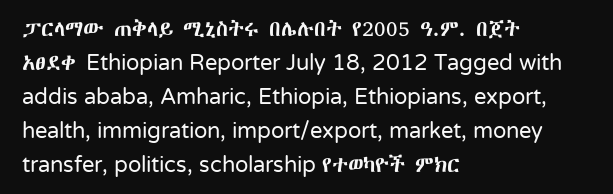ፓርላማው ጠቅላይ ሚኒስትሩ በሌሉበት የ2005 ዓ.ም. በጀት አፀደቀ Ethiopian Reporter July 18, 2012 Tagged with addis ababa, Amharic, Ethiopia, Ethiopians, export, health, immigration, import/export, market, money transfer, politics, scholarship የተወካዮች ምክር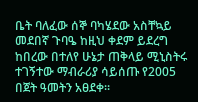ቤት ባለፈው ሰኞ ባካሄደው አስቸኳይ መደበኛ ጉባዔ ከዚህ ቀደም ይደረግ ከበረው በተለየ ሁኔታ ጠቅላይ ሚኒስትሩ ተገኝተው ማብራሪያ ሳይሰጡ የ2005 በጀት ዓመትን አፀደቀ፡፡